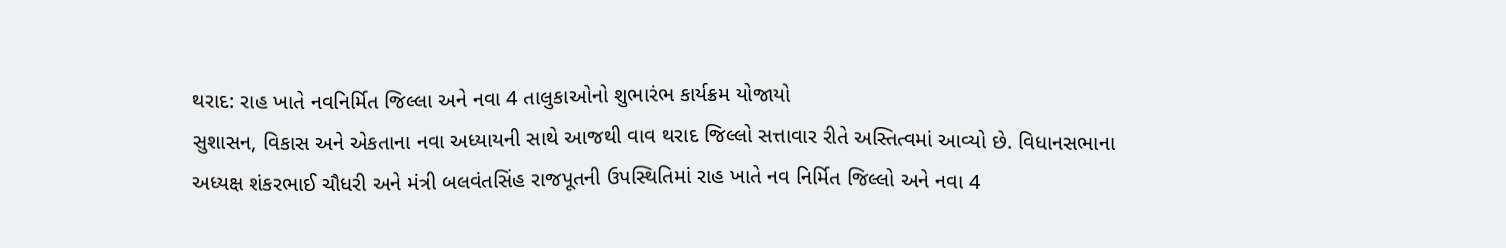થરાદ: રાહ ખાતે નવનિર્મિત જિલ્લા અને નવા 4 તાલુકાઓનો શુભારંભ કાર્યક્રમ યોજાયો
સુશાસન, વિકાસ અને એકતાના નવા અધ્યાયની સાથે આજથી વાવ થરાદ જિલ્લો સત્તાવાર રીતે અસ્તિત્વમાં આવ્યો છે. વિધાનસભાના અધ્યક્ષ શંકરભાઈ ચૌધરી અને મંત્રી બલવંતસિંહ રાજપૂતની ઉપસ્થિતિમાં રાહ ખાતે નવ નિર્મિત જિલ્લો અને નવા 4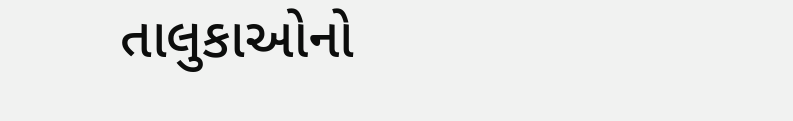તાલુકાઓનો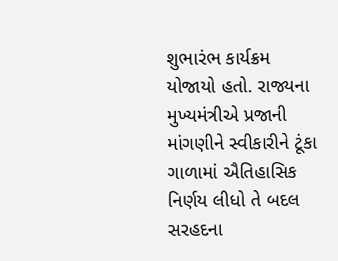શુભારંભ કાર્યક્રમ યોજાયો હતો. રાજ્યના મુખ્યમંત્રીએ પ્રજાની માંગણીને સ્વીકારીને ટૂંકા ગાળામાં ઐતિહાસિક નિર્ણય લીધો તે બદલ સરહદના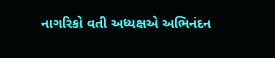નાગરિકો વતી અધ્યક્ષએ અભિનંદન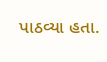પાઠવ્યા હતા.